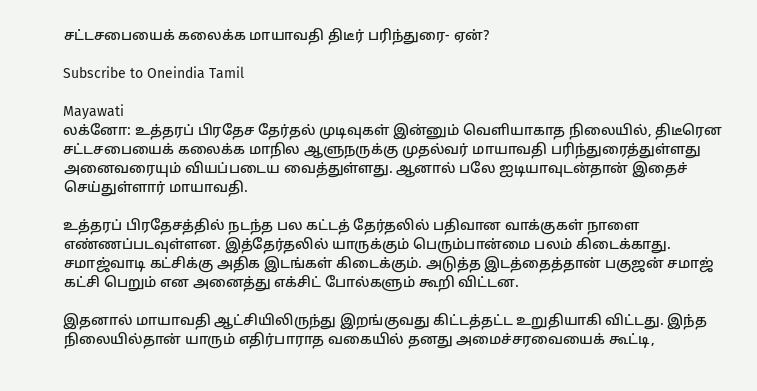சட்டசபையைக் கலைக்க மாயாவதி திடீர் பரிந்துரை- ஏன்?

Subscribe to Oneindia Tamil

Mayawati
லக்னோ: உத்தரப் பிரதேச தேர்தல் முடிவுகள் இன்னும் வெளியாகாத நிலையில், திடீரென சட்டசபையைக் கலைக்க மாநில ஆளுநருக்கு முதல்வர் மாயாவதி பரிந்துரைத்துள்ளது அனைவரையும் வியப்படைய வைத்துள்ளது. ஆனால் பலே ஐடியாவுடன்தான் இதைச் செய்துள்ளார் மாயாவதி.

உத்தரப் பிரதேசத்தில் நடந்த பல கட்டத் தேர்தலில் பதிவான வாக்குகள் நாளை எண்ணப்படவுள்ளன. இத்தேர்தலில் யாருக்கும் பெரும்பான்மை பலம் கிடைக்காது. சமாஜ்வாடி கட்சிக்கு அதிக இடங்கள் கிடைக்கும். அடுத்த இடத்தைத்தான் பகுஜன் சமாஜ் கட்சி பெறும் என அனைத்து எக்சிட் போல்களும் கூறி விட்டன.

இதனால் மாயாவதி ஆட்சியிலிருந்து இறங்குவது கிட்டத்தட்ட உறுதியாகி விட்டது. இந்த நிலையில்தான் யாரும் எதிர்பாராத வகையில் தனது அமைச்சரவையைக் கூட்டி,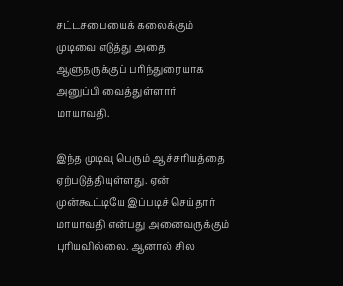சட்டசபையைக் கலைக்கும் முடிவை எடுத்து அதை ஆளுநருக்குப் பரிந்துரையாக அனுப்பி வைத்துள்ளார் மாயாவதி.

இந்த முடிவு பெரும் ஆச்சரியத்தை ஏற்படுத்தியுள்ளது. ஏன் முன்கூட்டியே இப்படிச் செய்தார் மாயாவதி என்பது அனைவருக்கும் புரியவில்லை. ஆனால் சில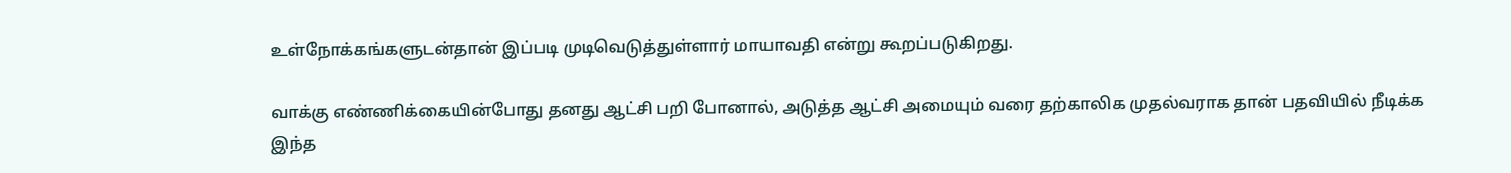உள்நோக்கங்களுடன்தான் இப்படி முடிவெடுத்துள்ளார் மாயாவதி என்று கூறப்படுகிறது.

வாக்கு எண்ணிக்கையின்போது தனது ஆட்சி பறி போனால், அடுத்த ஆட்சி அமையும் வரை தற்காலிக முதல்வராக தான் பதவியில் நீடிக்க இந்த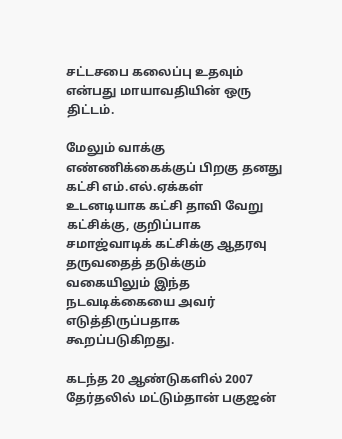சட்டசபை கலைப்பு உதவும் என்பது மாயாவதியின் ஒரு திட்டம்.

மேலும் வாக்கு எண்ணிக்கைக்குப் பிறகு தனது கட்சி எம்.எல்.ஏக்கள் உடனடியாக கட்சி தாவி வேறு கட்சிக்கு, குறிப்பாக சமாஜ்வாடிக் கட்சிக்கு ஆதரவு தருவதைத் தடுக்கும் வகையிலும் இந்த நடவடிக்கையை அவர் எடுத்திருப்பதாக கூறப்படுகிறது.

கடந்த 20 ஆண்டுகளில் 2007 தேர்தலில் மட்டும்தான் பகுஜன்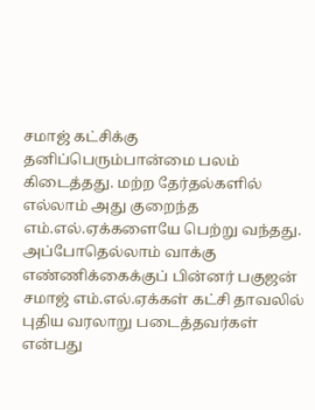சமாஜ் கட்சிக்கு தனிப்பெரும்பான்மை பலம் கிடைத்தது. மற்ற தேர்தல்களில் எல்லாம் அது குறைந்த எம்.எல்.ஏக்களையே பெற்று வந்தது. அப்போதெல்லாம் வாக்கு எண்ணிக்கைக்குப் பின்னர் பகுஜன் சமாஜ் எம்.எல்.ஏக்கள் கட்சி தாவலில் புதிய வரலாறு படைத்தவர்கள் என்பது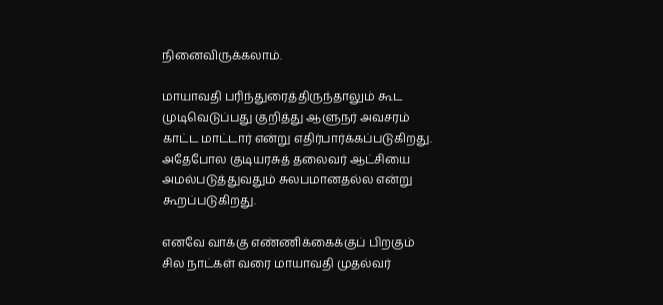நினைவிருக்கலாம்.

மாயாவதி பரிந்துரைத்திருந்தாலும் கூட முடிவெடுப்பது குறித்து ஆளுநர் அவசரம் காட்ட மாட்டார் என்று எதிர்பார்க்கப்படுகிறது. அதேபோல குடியரசுத் தலைவர் ஆட்சியை அமல்படுத்துவதும் சுலபமானதல்ல என்று கூறப்படுகிறது.

எனவே வாக்கு எண்ணிக்கைக்குப் பிறகும் சில நாட்கள் வரை மாயாவதி முதல்வர்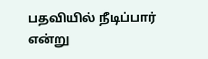பதவியில் நீடிப்பார் என்று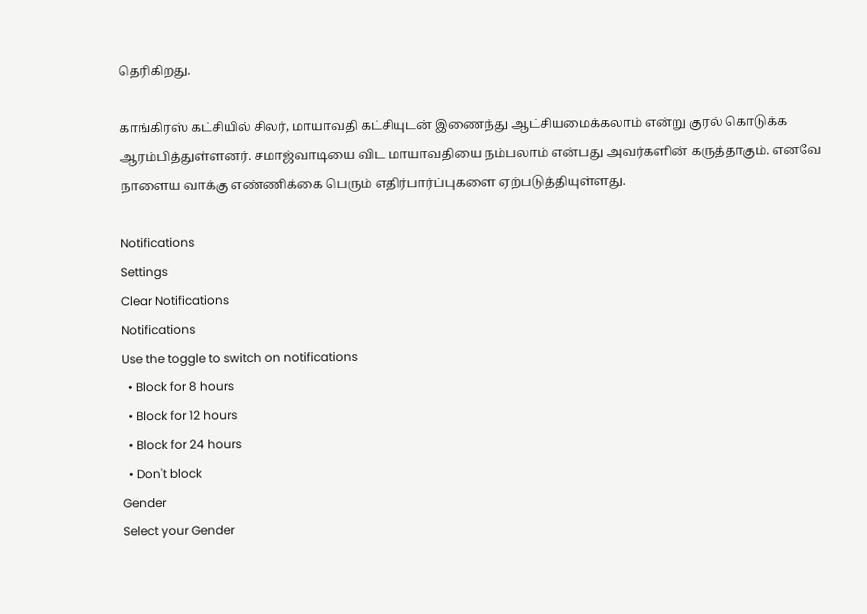தெரிகிறது.

காங்கிரஸ் கட்சியில் சிலர், மாயாவதி கட்சியுடன் இணைந்து ஆட்சியமைக்கலாம் என்று குரல் கொடுக்க ஆரம்பித்துள்ளனர். சமாஜ்வாடியை விட மாயாவதியை நம்பலாம் என்பது அவர்களின் கருத்தாகும். எனவே நாளைய வாக்கு எண்ணிக்கை பெரும் எதிர்பார்ப்புகளை ஏற்படுத்தியுள்ளது.

Notifications
Settings
Clear Notifications
Notifications
Use the toggle to switch on notifications
  • Block for 8 hours
  • Block for 12 hours
  • Block for 24 hours
  • Don't block
Gender
Select your Gender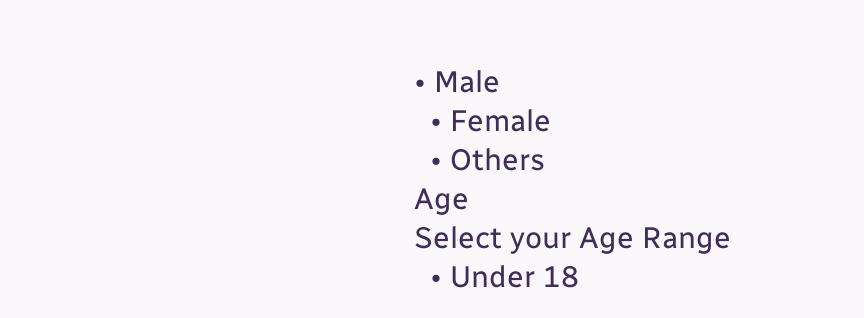• Male
  • Female
  • Others
Age
Select your Age Range
  • Under 18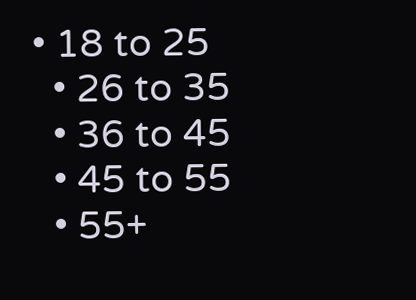• 18 to 25
  • 26 to 35
  • 36 to 45
  • 45 to 55
  • 55+